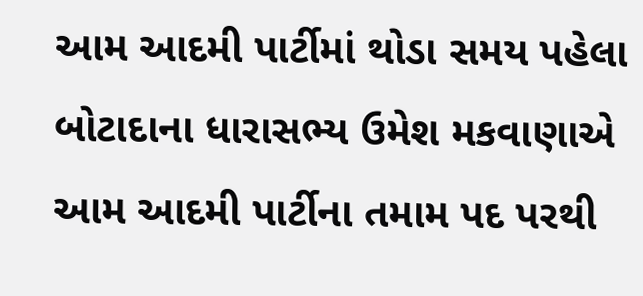આમ આદમી પાર્ટીમાં થોડા સમય પહેલા બોટાદાના ધારાસભ્ય ઉમેશ મકવાણાએ આમ આદમી પાર્ટીના તમામ પદ પરથી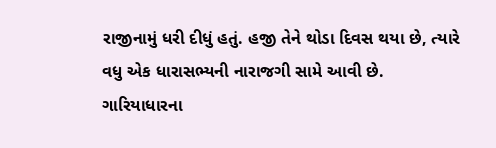રાજીનામું ધરી દીધું હતું. હજી તેને થોડા દિવસ થયા છે, ત્યારે વધુ એક ધારાસભ્યની નારાજગી સામે આવી છે. ગારિયાધારના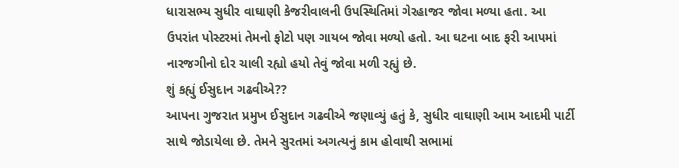ધારાસભ્ય સુધીર વાઘાણી કેજરીવાલની ઉપસ્થિતિમાં ગેરહાજર જોવા મળ્યા હતા. આ ઉપરાંત પોસ્ટરમાં તેમનો ફોટો પણ ગાયબ જોવા મળ્યો હતો. આ ઘટના બાદ ફરી આપમાં નારજગીનો દોર ચાલી રહ્યો હયો તેવું જોવા મળી રહ્યું છે.
શું કહ્યું ઈસુદાન ગઢવીએ??
આપના ગુજરાત પ્રમુખ ઈસુદાન ગઢવીએ જણાવ્યું હતું કે, સુધીર વાઘાણી આમ આદમી પાર્ટી સાથે જોડાયેલા છે. તેમને સુરતમાં અગત્યનું કામ હોવાથી સભામાં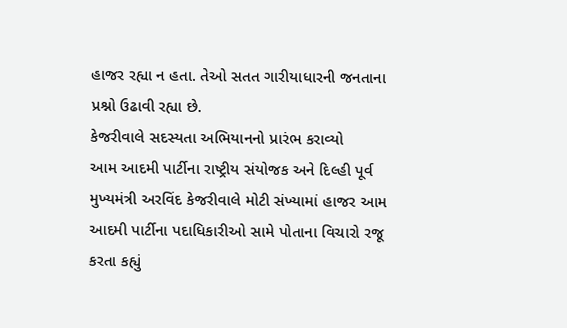હાજર રહ્યા ન હતા. તેઓ સતત ગારીયાધારની જનતાના પ્રશ્નો ઉઢાવી રહ્યા છે.
કેજરીવાલે સદસ્યતા અભિયાનનો પ્રારંભ કરાવ્યો
આમ આદમી પાર્ટીના રાષ્ટ્રીય સંયોજક અને દિલ્હી પૂર્વ મુખ્યમંત્રી અરવિંદ કેજરીવાલે મોટી સંખ્યામાં હાજર આમ આદમી પાર્ટીના પદાધિકારીઓ સામે પોતાના વિચારો રજૂ કરતા કહ્યું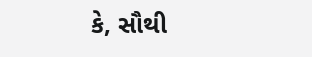કે, સૌથી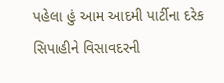પહેલા હું આમ આદમી પાર્ટીના દરેક સિપાહીને વિસાવદરની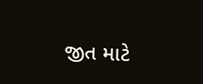જીત માટે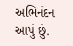અભિનંદન આપું છું.